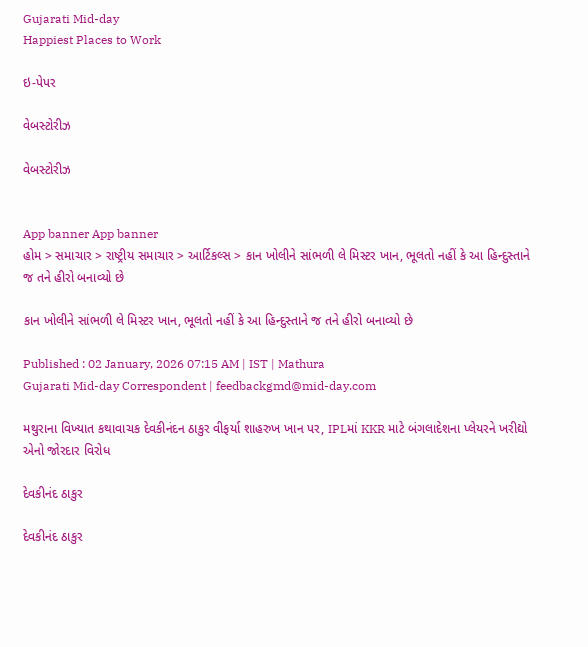Gujarati Mid-day
Happiest Places to Work

ઇ-પેપર

વેબસ્ટોરીઝ

વેબસ્ટોરીઝ


App banner App banner
હોમ > સમાચાર > રાષ્ટ્રીય સમાચાર > આર્ટિકલ્સ > કાન ખોલીને સાંભળી લે મિસ્ટર ખાન, ભૂલતો નહીં કે આ હિન્દુસ્તાને જ તને હીરો બનાવ્યો છે

કાન ખોલીને સાંભળી લે મિસ્ટર ખાન, ભૂલતો નહીં કે આ હિન્દુસ્તાને જ તને હીરો બનાવ્યો છે

Published : 02 January, 2026 07:15 AM | IST | Mathura
Gujarati Mid-day Correspondent | feedbackgmd@mid-day.com

મથુરાના વિખ્યાત કથાવાચક દેવકીનંદન ઠાકુર વીફર્યા શાહરુખ ખાન પર, IPLમાં KKR માટે બંગલાદેશના પ્લેયરને ખરીદ્યો એનો જોરદાર વિરોધ

દેવકીનંદ ઠાકુર

દેવકીનંદ ઠાકુર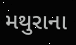મથુરાના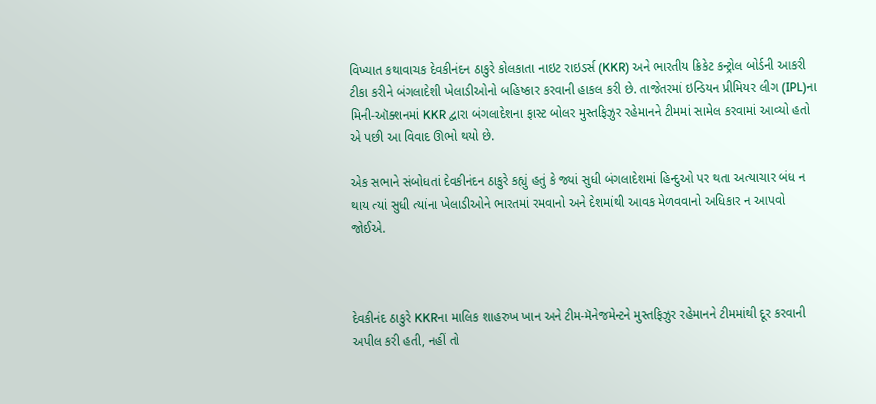વિખ્યાત કથાવાચક દેવકીનંદન ઠાકુરે કોલકાતા નાઇટ રાઇડર્સ (KKR) અને ભારતીય ક્રિકેટ કન્ટ્રોલ બોર્ડની આકરી ટીકા કરીને બંગલાદેશી ખેલાડીઓનો બહિષ્કાર કરવાની હાકલ કરી છે. તાજેતરમાં ઇન્ડિયન પ્રીમિયર લીગ (IPL)ના મિની-ઑક્શનમાં KKR દ્વારા બંગલાદેશના ફાસ્ટ બોલર મુસ્તફિઝુર રહેમાનને ટીમમાં સામેલ કરવામાં આવ્યો હતો એ પછી આ વિવાદ ઊભો થયો છે.

એક સભાને સંબોધતાં દેવકીનંદન ઠાકુરે કહ્યું હતું કે જ્યાં સુધી બંગલાદેશમાં હિન્દુઓ પર થતા અત્યાચાર બંધ ન થાય ત્યાં સુધી ત્યાંના ખેલાડીઓને ભારતમાં રમવાનો અને દેશમાંથી આવક મેળવવાનો અધિકાર ન આપવો જોઈએ.



દેવકીનંદ ઠાકુરે KKRના માલિક શાહરુખ ખાન અને ટીમ-મૅનેજમેન્ટને મુસ્તફિઝુર રહેમાનને ટીમમાંથી દૂર કરવાની અપીલ કરી હતી, નહીં તો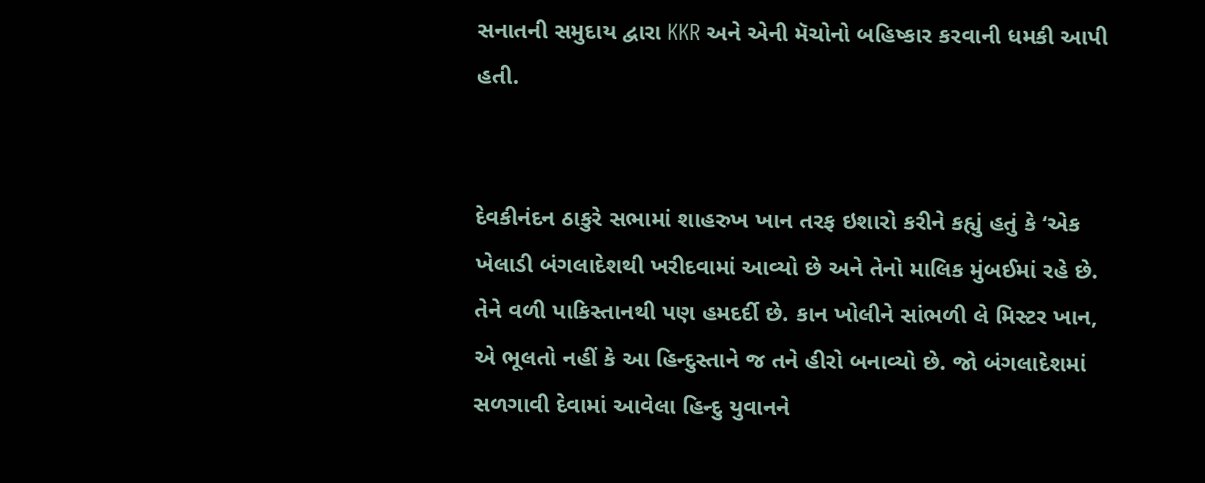સનાતની સમુદાય દ્વારા KKR અને એની મૅચોનો બહિષ્કાર કરવાની ધમકી આપી હતી.


દેવકીનંદન ઠાકુરે સભામાં શાહરુખ ખાન તરફ ઇશારો કરીને કહ્યું હતું કે ‘એક ખેલાડી બંગલાદેશથી ખરીદવામાં આવ્યો છે અને તેનો માલિક મુંબઈમાં રહે છે. તેને વળી પાકિસ્તાનથી પણ હમદર્દી છે. કાન ખોલીને સાંભળી લે મિસ્ટર ખાન, એ ભૂલતો નહીં કે આ હિન્દુસ્તાને જ તને હીરો બનાવ્યો છે. જો બંગલાદેશમાં સળગાવી દેવામાં આવેલા હિન્દુ યુવાનને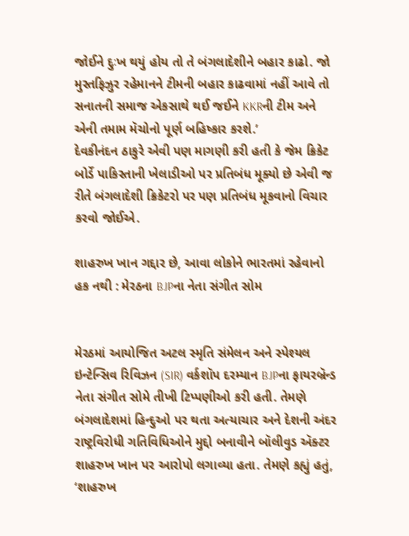જોઈને દુઃખ થયું હોય તો તે બંગલાદેશીને બહાર કાઢો. જો મુસ્તફિઝુર રહેમાનને ટીમની બહાર કાઢવામાં નહીં આવે તો સનાતની સમાજ એકસાથે થઈ જઈને KKRની ટીમ અને એની તમામ મૅચોનો પૂર્ણ બહિષ્કાર કરશે.’
દેવકીનંદન ઠાકુરે એવી પણ માગણી કરી હતી કે જેમ ક્રિકેટ બોર્ડે પાકિસ્તાની ખેલાડીઓ પર પ્રતિબંધ મૂક્યો છે એવી જ રીતે બંગલાદેશી ક્રિકેટરો પર પણ પ્રતિબંધ મૂકવાનો વિચાર કરવો જોઈએ.

શાહરુખ ખાન ગદ્દાર છે, આવા લોકોને ભારતમાં રહેવાનો હક નથી : મેરઠના BJPના નેતા સંગીત સોમ


મેરઠમાં આયોજિત અટલ સ્મૃતિ સંમેલન અને સ્પેશ્યલ ઇન્ટેન્સિવ રિવિઝન (SIR) વર્કશૉપ દરમ્યાન BJPના ફાયરબ્રૅન્ડ નેતા સંગીત સોમે તીખી ટિપ્પણીઓ કરી હતી. તેમણે બંગલાદેશમાં હિન્દુઓ પર થતા અત્યાચાર અને દેશની અંદર રાષ્ટ્રવિરોધી ગતિવિધિઓને મુદ્દો બનાવીને બૉલીવુડ ઍક્ટર શાહરુખ ખાન પર આરોપો લગાવ્યા હતા. તેમણે કહ્યું હતું, ‘શાહરુખ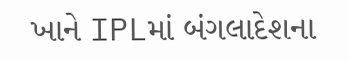ખાને IPLમાં બંગલાદેશના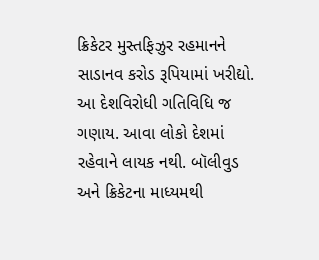ક્રિકેટર મુસ્તફિઝુર રહમાનને સાડાનવ કરોડ રૂપિયામાં ખરીદ્યો. આ દેશવિરોધી ગતિવિધિ જ ગણાય. આવા લોકો દેશમાં રહેવાને લાયક નથી. બૉલીવુડ અને ક્રિકેટના માધ્યમથી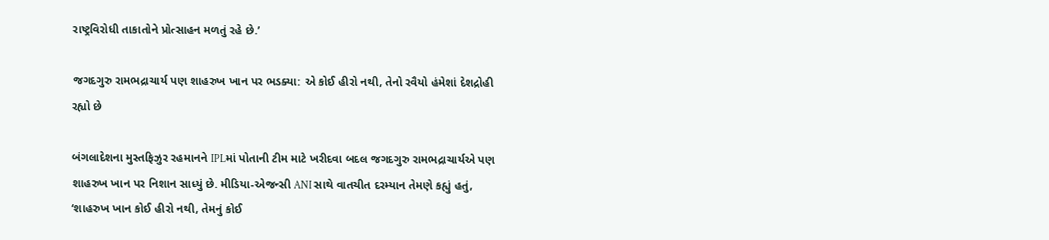રાષ્ટ્રવિરોધી તાકાતોને પ્રોત્સાહન મળતું રહે છે.’

જગદગુરુ રામભદ્રાચાર્ય પણ શાહરુખ ખાન પર ભડક્યા: એ કોઈ હીરો નથી, તેનો રવૈયો હંમેશાં દેશદ્રોહી રહ્યો છે

બંગલાદેશના મુસ્તફિઝુર રહમાનને IPLમાં પોતાની ટીમ માટે ખરીદવા બદલ જગદગુરુ રામભદ્રાચાર્યએ પણ શાહરુખ ખાન પર નિશાન સાધ્યું છે. મીડિયા-એજન્સી ANI સાથે વાતચીત દરમ્યાન તેમણે કહ્યું હતું, ‘શાહરુખ ખાન કોઈ હીરો નથી, તેમનું કોઈ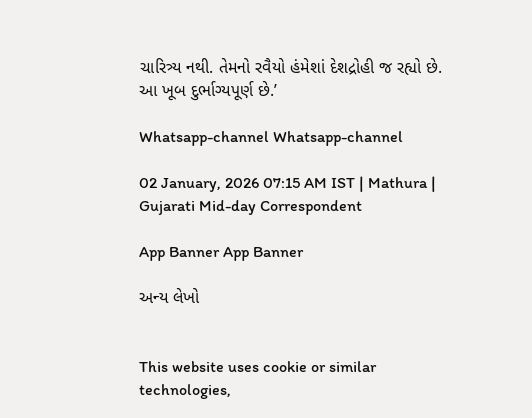ચારિત્ર્ય નથી. તેમનો રવૈયો હંમેશાં દેશદ્રોહી જ રહ્યો છે. આ ખૂબ દુર્ભાગ્યપૂર્ણ છે.’

Whatsapp-channel Whatsapp-channel

02 January, 2026 07:15 AM IST | Mathura | Gujarati Mid-day Correspondent

App Banner App Banner

અન્ય લેખો


This website uses cookie or similar technologies,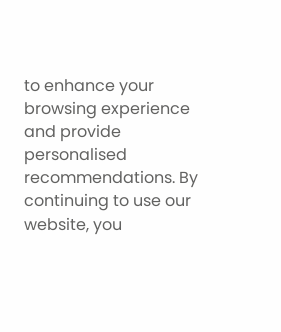to enhance your browsing experience and provide personalised recommendations. By continuing to use our website, you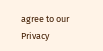agree to our Privacy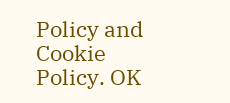Policy and Cookie Policy. OK